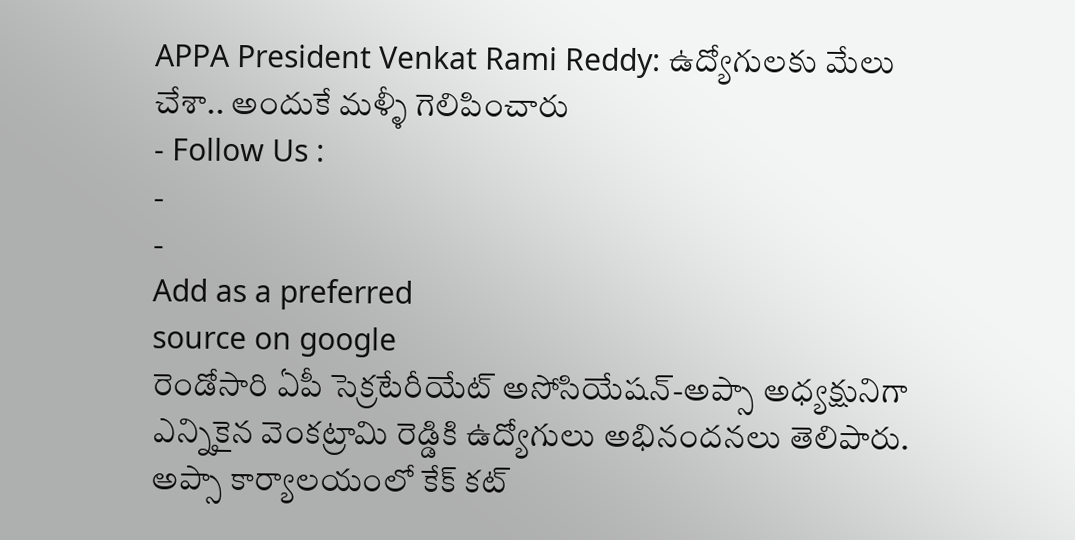APPA President Venkat Rami Reddy: ఉద్యోగులకు మేలు చేశా.. అందుకే మళ్ళీ గెలిపించారు
- Follow Us :
-
-
Add as a preferred
source on google
రెండోసారి ఏపీ సెక్రటేరీయేట్ అసోసియేషన్-అప్సా అధ్యక్షునిగా ఎన్నికైన వెంకట్రామి రెడ్డికి ఉద్యోగులు అభినందనలు తెలిపారు. అప్సా కార్యాలయంలో కేక్ కట్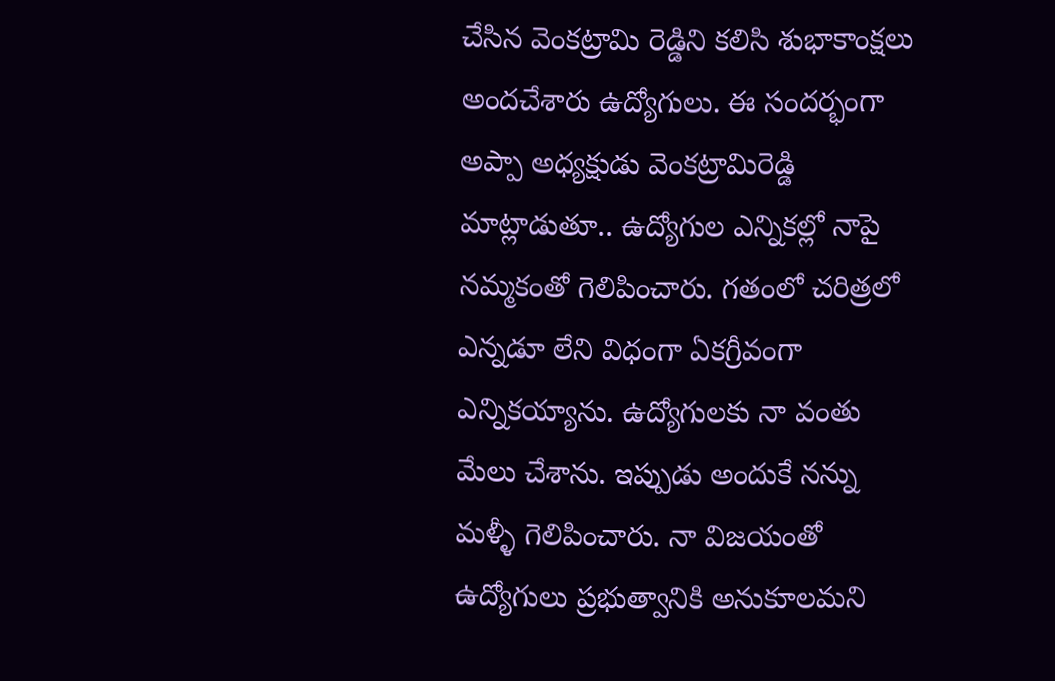చేసిన వెంకట్రామి రెడ్డిని కలిసి శుభాకాంక్షలు అందచేశారు ఉద్యోగులు. ఈ సందర్భంగా అప్పా అధ్యక్షుడు వెంకట్రామిరెడ్డి మాట్లాడుతూ.. ఉద్యోగుల ఎన్నికల్లో నాపై నమ్మకంతో గెలిపించారు. గతంలో చరిత్రలో ఎన్నడూ లేని విధంగా ఏకగ్రీవంగా ఎన్నికయ్యాను. ఉద్యోగులకు నా వంతు మేలు చేశాను. ఇప్పుడు అందుకే నన్ను మళ్ళీ గెలిపించారు. నా విజయంతో ఉద్యోగులు ప్రభుత్వానికి అనుకూలమని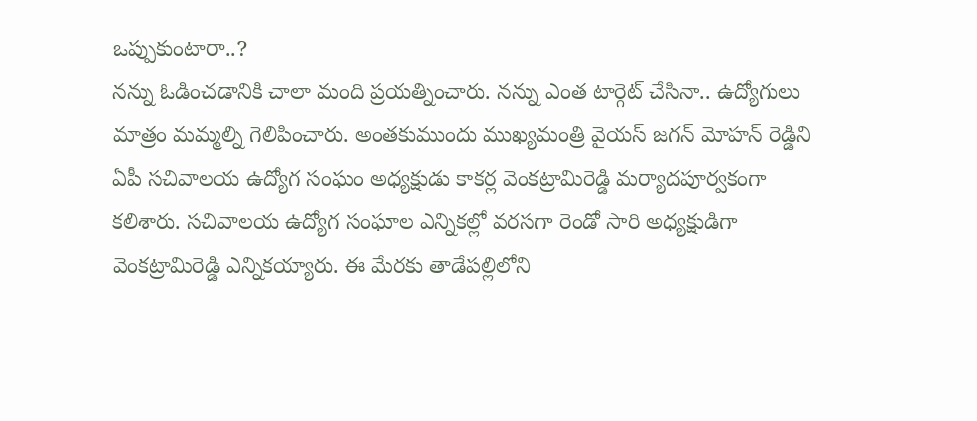ఒప్పుకుంటారా..?
నన్ను ఓడించడానికి చాలా మంది ప్రయత్నించారు. నన్ను ఎంత టార్గెట్ చేసినా.. ఉద్యోగులు మాత్రం మమ్మల్ని గెలిపించారు. అంతకుముందు ముఖ్యమంత్రి వైయస్ జగన్ మోహన్ రెడ్డిని ఏపీ సచివాలయ ఉద్యోగ సంఘం అధ్యక్షుడు కాకర్ల వెంకట్రామిరెడ్డి మర్యాదపూర్వకంగా కలిశారు. సచివాలయ ఉద్యోగ సంఘాల ఎన్నికల్లో వరసగా రెండో సారి అధ్యక్షుడిగా వెంకట్రామిరెడ్డి ఎన్నికయ్యారు. ఈ మేరకు తాడేపల్లిలోని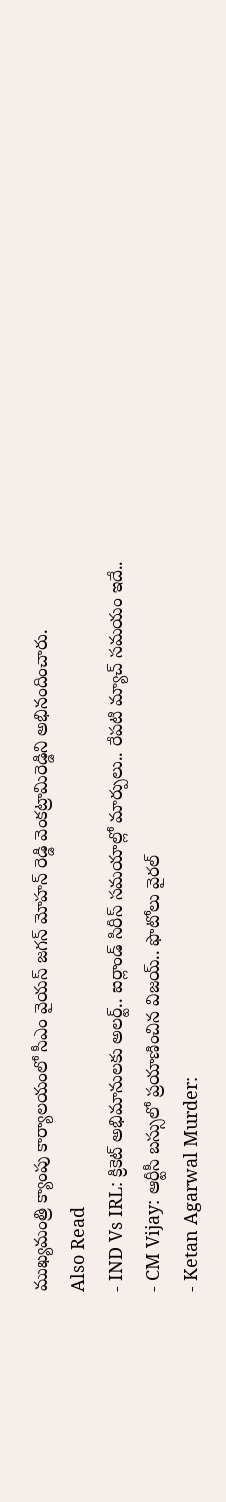ముఖ్యమంత్రి క్యాంపు కార్యాలయంలో సీఎం వైయస్ జగన్ మోహన్ రెడ్డి వెంకట్రామిరెడ్డిని అభినందించారు.
Also Read
- IND Vs IRL: క్రికెట్ అభిమానులకు అలర్ట్.. ఐర్లాండ్ సిరీస్ సమయాల్లో మార్పులు.. రేపటి మ్యాచ్ సమయం ఇదే..
- CM Vijay: ఆర్టీసీ బస్సులో ప్రయాణించిన విజయ్.. ఫొటోలు వైరల్
- Ketan Agarwal Murder: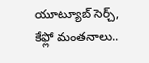యూట్యూబ్ సెర్చ్, కేఫ్లో మంతనాలు..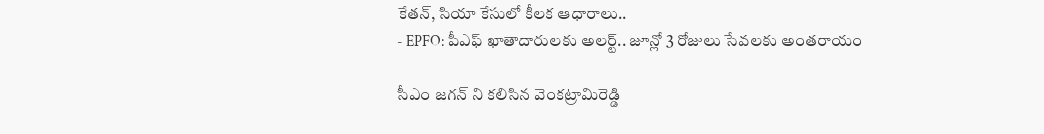కేతన్, సియా కేసులో కీలక ఆధారాలు..
- EPFO: పీఎఫ్ ఖాతాదారులకు అలర్ట్.. జూన్లో 3 రోజులు సేవలకు అంతరాయం

సీఎం జగన్ ని కలిసిన వెంకట్రామిరెడ్డి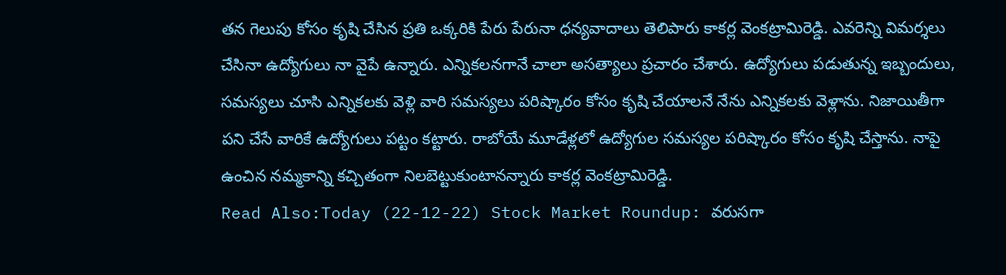తన గెలుపు కోసం కృషి చేసిన ప్రతి ఒక్కరికి పేరు పేరునా ధన్యవాదాలు తెలిపారు కాకర్ల వెంకట్రామిరెడ్డి. ఎవరెన్ని విమర్శలు చేసినా ఉద్యోగులు నా వైపే ఉన్నారు. ఎన్నికలనగానే చాలా అసత్యాలు ప్రచారం చేశారు. ఉద్యోగులు పడుతున్న ఇబ్బందులు, సమస్యలు చూసి ఎన్నికలకు వెళ్లి వారి సమస్యలు పరిష్కారం కోసం కృషి చేయాలనే నేను ఎన్నికలకు వెళ్లాను. నిజాయితీగా పని చేసే వారికే ఉద్యోగులు పట్టం కట్టారు. రాబోయే మూడేళ్లలో ఉద్యోగుల సమస్యల పరిష్కారం కోసం కృషి చేస్తాను. నాపై ఉంచిన నమ్మకాన్ని కచ్చితంగా నిలబెట్టుకుంటానన్నారు కాకర్ల వెంకట్రామిరెడ్డి.
Read Also:Today (22-12-22) Stock Market Roundup: వరుసగా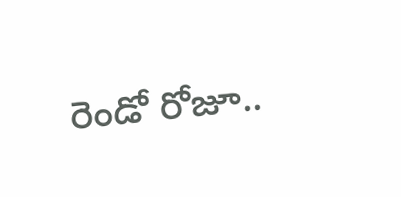రెండో రోజూ..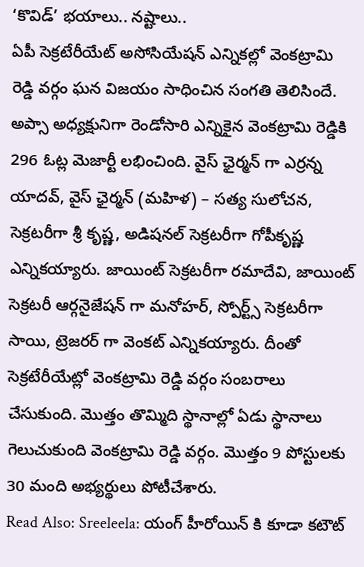‘కొవిడ్’ భయాలు.. నష్టాలు..
ఏపీ సెక్రటేరీయేట్ అసోసియేషన్ ఎన్నికల్లో వెంకట్రామి రెడ్డి వర్గం ఘన విజయం సాధించిన సంగతి తెలిసిందే. అప్సా అధ్యక్షునిగా రెండోసారి ఎన్నికైన వెంకట్రామి రెడ్డికి 296 ఓట్ల మెజార్టీ లభించింది. వైస్ ఛైర్మన్ గా ఎర్రన్న యాదవ్, వైస్ ఛైర్మన్ (మహిళ) – సత్య సులోచన, సెక్రటరీగా శ్రీ కృష్ణ, అడిషనల్ సెక్రటరీగా గోపీకృష్ణ ఎన్నికయ్యారు. జాయింట్ సెక్రటరీగా రమాదేవి, జాయింట్ సెక్రటరీ ఆర్గనైజేషన్ గా మనోహర్, స్పోర్ట్స్ సెక్రటరీగా సాయి, ట్రెజరర్ గా వెంకట్ ఎన్నికయ్యారు. దీంతో సెక్రటేరీయేట్లో వెంకట్రామి రెడ్డి వర్గం సంబరాలు చేసుకుంది. మొత్తం తొమ్మిది స్థానాల్లో ఏడు స్థానాలు గెలుచుకుంది వెంకట్రామి రెడ్డి వర్గం. మొత్తం 9 పోస్టులకు 30 మంది అభ్యర్థులు పోటీచేశారు.
Read Also: Sreeleela: యంగ్ హీరోయిన్ కి కూడా కటౌట్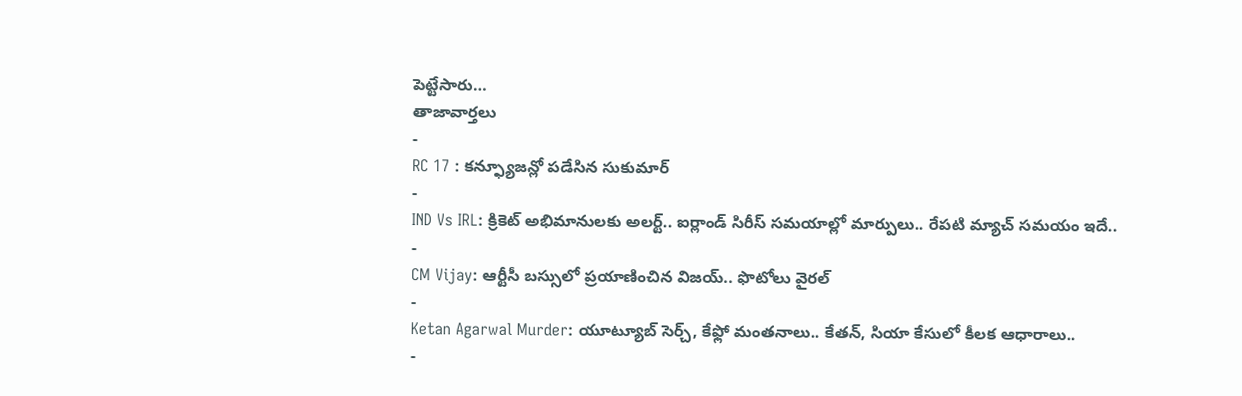పెట్టేసారు…
తాజావార్తలు
-
RC 17 : కన్ఫ్యూజన్లో పడేసిన సుకుమార్
-
IND Vs IRL: క్రికెట్ అభిమానులకు అలర్ట్.. ఐర్లాండ్ సిరీస్ సమయాల్లో మార్పులు.. రేపటి మ్యాచ్ సమయం ఇదే..
-
CM Vijay: ఆర్టీసీ బస్సులో ప్రయాణించిన విజయ్.. ఫొటోలు వైరల్
-
Ketan Agarwal Murder: యూట్యూబ్ సెర్చ్, కేఫ్లో మంతనాలు.. కేతన్, సియా కేసులో కీలక ఆధారాలు..
-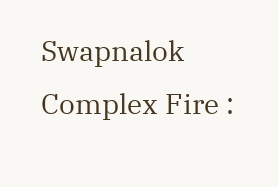Swapnalok Complex Fire :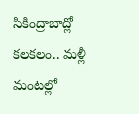సికింద్రాబాద్లో కలకలం.. మళ్లీ మంటల్లో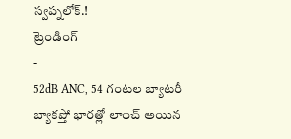స్వప్నలోక్.!
ట్రెండింగ్
-
52dB ANC, 54 గంటల బ్యాటరీ బ్యాకప్తో భారత్లో లాంచ్ అయిన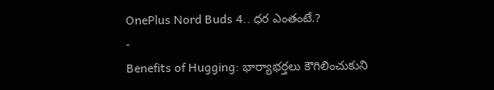OnePlus Nord Buds 4.. ధర ఎంతంటే.?
-
Benefits of Hugging: భార్యాభర్తలు కౌగిలించుకుని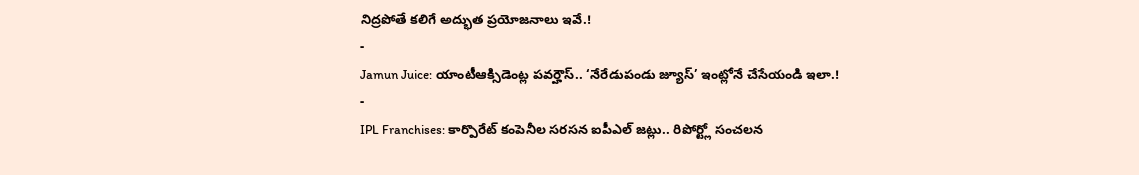నిద్రపోతే కలిగే అద్భుత ప్రయోజనాలు ఇవే.!
-
Jamun Juice: యాంటీఆక్సిడెంట్ల పవర్హౌస్.. ‘నేరేడుపండు జ్యూస్’ ఇంట్లోనే చేసేయండి ఇలా.!
-
IPL Franchises: కార్పొరేట్ కంపెనీల సరసన ఐపీఎల్ జట్లు.. రిపోర్ట్లో సంచలన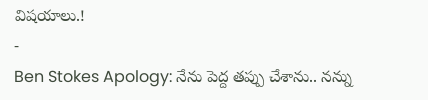విషయాలు.!
-
Ben Stokes Apology: నేను పెద్ద తప్పు చేశాను.. నన్ను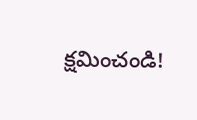క్షమించండి!